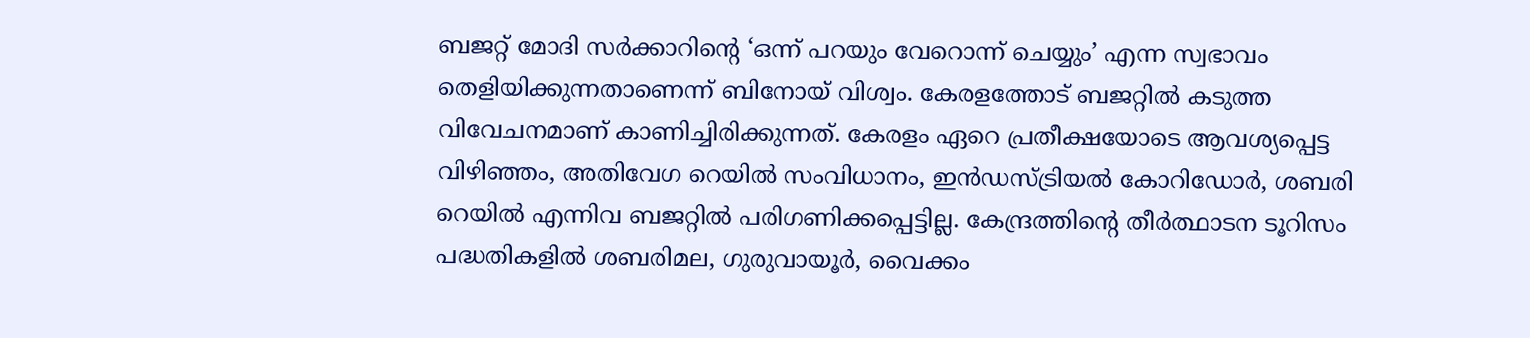ബജറ്റ് മോദി സർക്കാറിന്റെ ‘ഒന്ന് പറയും വേറൊന്ന് ചെയ്യും’ എന്ന സ്വഭാവം തെളിയിക്കുന്നതാണെന്ന് ബിനോയ് വിശ്വം. കേരളത്തോട് ബജറ്റിൽ കടുത്ത വിവേചനമാണ് കാണിച്ചിരിക്കുന്നത്. കേരളം ഏറെ പ്രതീക്ഷയോടെ ആവശ്യപ്പെട്ട വിഴിഞ്ഞം, അതിവേഗ റെയിൽ സംവിധാനം, ഇൻഡസ്ട്രിയൽ കോറിഡോർ, ശബരി റെയിൽ എന്നിവ ബജറ്റിൽ പരിഗണിക്കപ്പെട്ടില്ല. കേന്ദ്രത്തിന്റെ തീർത്ഥാടന ടൂറിസം പദ്ധതികളിൽ ശബരിമല, ഗുരുവായൂർ, വൈക്കം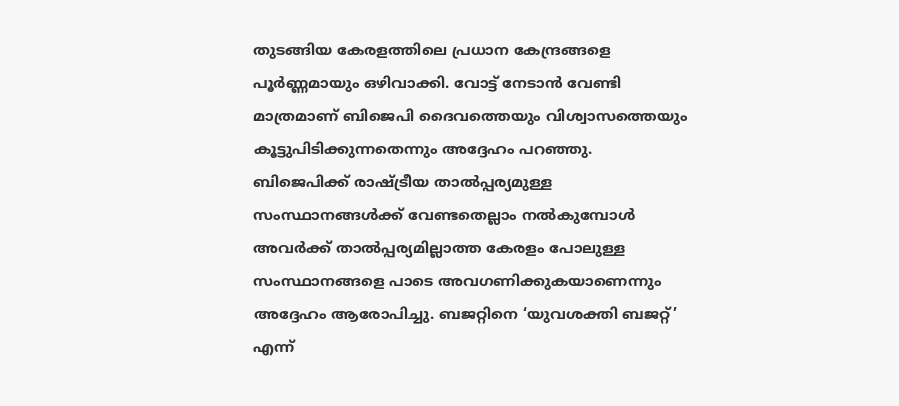തുടങ്ങിയ കേരളത്തിലെ പ്രധാന കേന്ദ്രങ്ങളെ പൂർണ്ണമായും ഒഴിവാക്കി. വോട്ട് നേടാൻ വേണ്ടി മാത്രമാണ് ബിജെപി ദൈവത്തെയും വിശ്വാസത്തെയും കൂട്ടുപിടിക്കുന്നതെന്നും അദ്ദേഹം പറഞ്ഞു.
ബിജെപിക്ക് രാഷ്ട്രീയ താൽപ്പര്യമുള്ള സംസ്ഥാനങ്ങൾക്ക് വേണ്ടതെല്ലാം നൽകുമ്പോൾ അവർക്ക് താൽപ്പര്യമില്ലാത്ത കേരളം പോലുള്ള സംസ്ഥാനങ്ങളെ പാടെ അവഗണിക്കുകയാണെന്നും അദ്ദേഹം ആരോപിച്ചു. ബജറ്റിനെ ‘യുവശക്തി ബജറ്റ്’ എന്ന്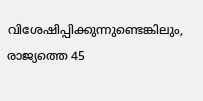വിശേഷിപ്പിക്കുന്നുണ്ടെങ്കിലും, രാജ്യത്തെ 45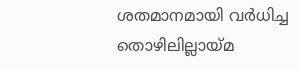ശതമാനമായി വർധിച്ച തൊഴിലില്ലായ്മ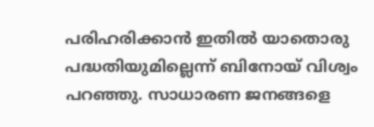പരിഹരിക്കാൻ ഇതിൽ യാതൊരു പദ്ധതിയുമില്ലെന്ന് ബിനോയ് വിശ്വം പറഞ്ഞു. സാധാരണ ജനങ്ങളെ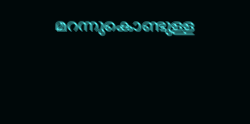മറന്നുകൊണ്ടുള്ള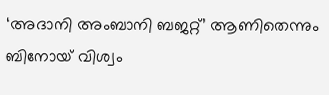‘അദാനി അംബാനി ബജറ്റ്’ ആണിതെന്നും ബിനോയ് വിശ്വം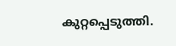കുറ്റപ്പെടുത്തി.